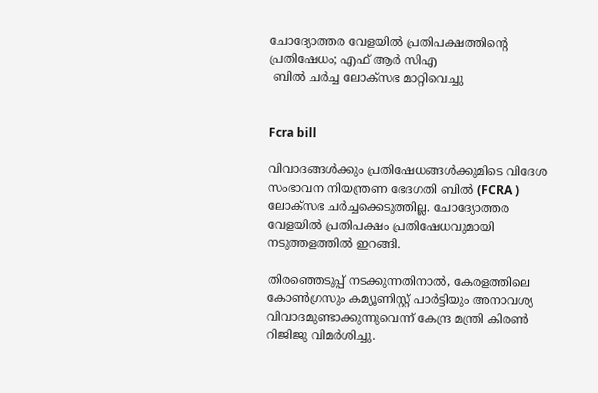ചോദ്യോത്തര വേളയിൽ പ്രതിപക്ഷത്തിന്റെ പ്രതിഷേധം; എഫ് ആര്‍ സിഎ
 ബിൽ ചർച്ച ലോക്സഭ മാറ്റിവെച്ചു


Fcra bill

വിവാദങ്ങള്‍ക്കും പ്രതിഷേധങ്ങള്‍ക്കുമിടെ വിദേശ സംഭാവന നിയന്ത്രണ ഭേദഗതി ബില്‍ (FCRA ) ലോക്‌സഭ ചര്‍ച്ചക്കെടുത്തില്ല. ചോദ്യോത്തര വേളയില്‍ പ്രതിപക്ഷം പ്രതിഷേധവുമായി നടുത്തളത്തില്‍ ഇറങ്ങി.

തിരഞ്ഞെടുപ്പ് നടക്കുന്നതിനാല്‍, കേരളത്തിലെ കോണ്‍ഗ്രസും കമ്യൂണിസ്റ്റ് പാര്‍ട്ടിയും അനാവശ്യ വിവാദമുണ്ടാക്കുന്നുവെന്ന് കേന്ദ്ര മന്ത്രി കിരണ്‍ റിജിജു വിമര്‍ശിച്ചു.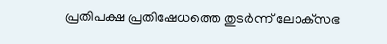പ്രതിപക്ഷ പ്രതിഷേധത്തെ തുടര്‍ന്ന് ലോക്‌സഭ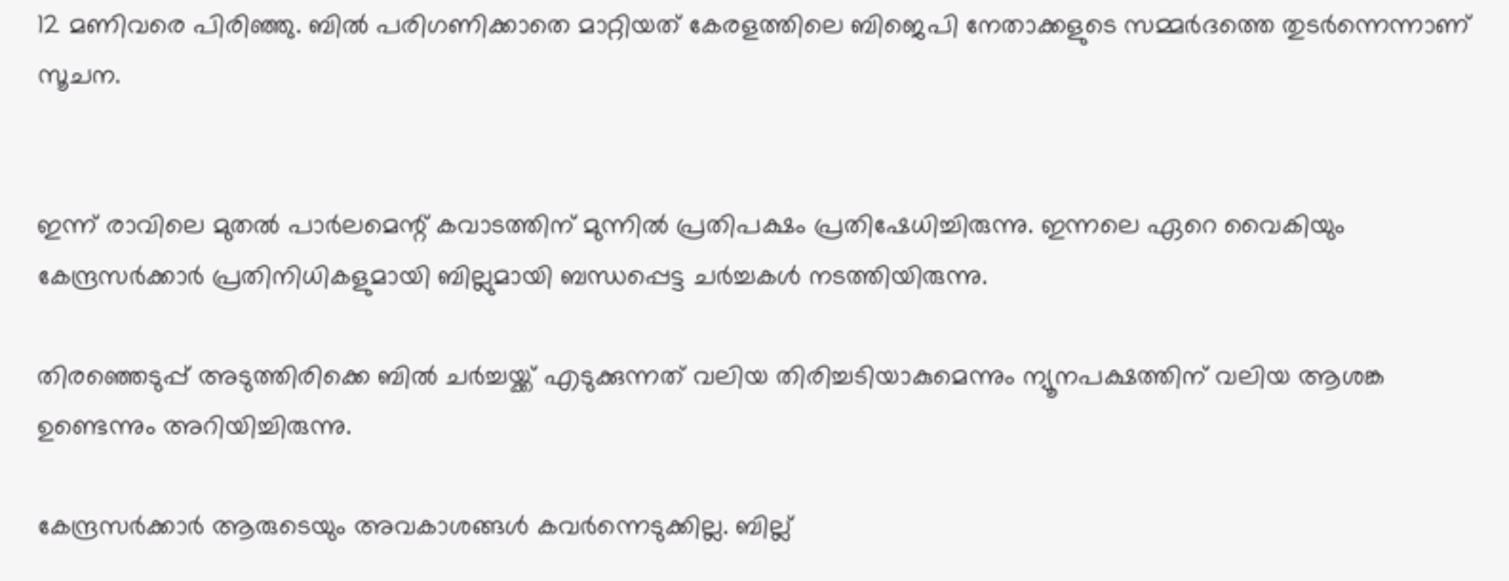12 മണിവരെ പിരിഞ്ഞു. ബില്‍ പരിഗണിക്കാതെ മാറ്റിയത് കേരളത്തിലെ ബിജെപി നേതാക്കളുടെ സമ്മര്‍ദത്തെ തുടര്‍ന്നെന്നാണ് സൂചന.


ഇന്ന് രാവിലെ മുതല്‍ പാര്‍ലമെന്റ് കവാടത്തിന് മുന്നില്‍ പ്രതിപക്ഷം പ്രതിഷേധിച്ചിരുന്നു. ഇന്നലെ ഏറെ വൈകിയും കേന്ദ്രസര്‍ക്കാര്‍ പ്രതിനിധികളുമായി ബില്ലുമായി ബന്ധപ്പെട്ട ചര്‍ച്ചകള്‍ നടത്തിയിരുന്നു.

തിരഞ്ഞെടുപ്പ് അടുത്തിരിക്കെ ബില്‍ ചര്‍ച്ചയ്ക്ക് എടുക്കുന്നത് വലിയ തിരിച്ചടിയാകുമെന്നും ന്യൂനപക്ഷത്തിന് വലിയ ആശങ്ക ഉണ്ടെന്നും അറിയിച്ചിരുന്നു.

കേന്ദ്രസര്‍ക്കാര്‍ ആരുടെയും അവകാശങ്ങള്‍ കവര്‍ന്നെടുക്കില്ല. ബില്ല്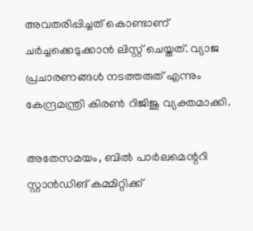അവതരിപ്പിച്ചത് കൊണ്ടാണ് ചര്‍ച്ചക്കെടുക്കാന്‍ ലിസ്റ്റ് ചെയ്തത്. വ്യാജ പ്രചാരണങ്ങള്‍ നടത്തരുത് എന്നും കേന്ദ്രമന്ത്രി കിരണ്‍ റിജിജു വ്യക്തമാക്കി.

അതേസമയം, ബില്‍ പാര്‍ലമെന്ററി സ്റ്റാന്‍ഡിങ് കമ്മിറ്റിക്ക്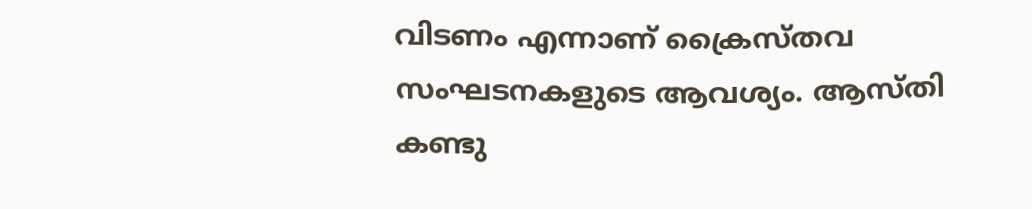വിടണം എന്നാണ് ക്രൈസ്തവ സംഘടനകളുടെ ആവശ്യം. ആസ്തി കണ്ടു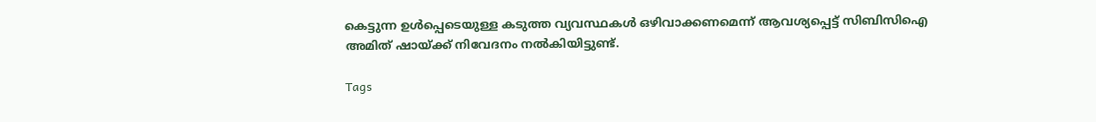കെട്ടുന്ന ഉള്‍പ്പെടെയുള്ള കടുത്ത വ്യവസ്ഥകള്‍ ഒഴിവാക്കണമെന്ന് ആവശ്യപ്പെട്ട് സിബിസിഐ അമിത് ഷായ്ക്ക് നിവേദനം നല്‍കിയിട്ടുണ്ട്.

Tags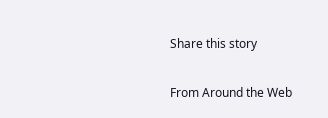Share this story

From Around the Web